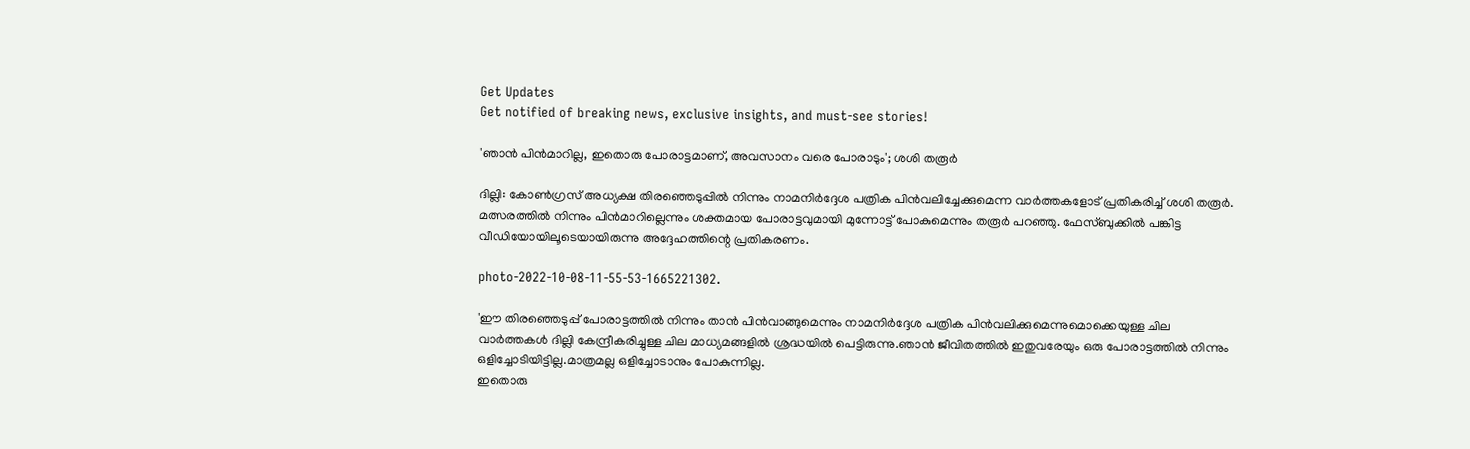Get Updates
Get notified of breaking news, exclusive insights, and must-see stories!

'ഞാൻ പിൻമാറില്ല, ഇതൊരു പോരാട്ടമാണ്, അവസാനം വരെ പോരാടും'; ശശി തരൂർ

ദില്ലി: കോൺഗ്രസ് അധ്യക്ഷ തിരഞ്ഞെടുപ്പിൽ നിന്നും നാമനിർദ്ദേശ പത്രിക പിൻവലിച്ചേക്കുമെന്ന വാർത്തകളോട് പ്രതികരിച്ച് ശശി തരൂർ. മത്സരത്തിൽ നിന്നും പിൻമാറില്ലെന്നും ശക്തമായ പോരാട്ടവുമായി മുന്നോട്ട് പോകുമെന്നും തരൂർ പറഞ്ഞു. ഫേസ്ബുക്കിൽ പങ്കിട്ട വീഡിയോയിലൂടെയായിരുന്നു അദ്ദേഹത്തിന്റെ പ്രതികരണം.

photo-2022-10-08-11-55-53-1665221302.

'ഈ തിരഞ്ഞെടുപ്പ് പോരാട്ടത്തിൽ നിന്നും താൻ പിൻവാങ്ങുമെന്നും നാമനിർദ്ദേശ പത്രിക പിൻവലിക്കുമെന്നുമൊക്കെയുള്ള ചില വാർത്തകൾ ദില്ലി കേന്ദ്രീകരിച്ചുള്ള ചില മാധ്യമങ്ങളിൽ ശ്രദ്ധയിൽ പെട്ടിരുന്നു.ഞാൻ ജീവിതത്തിൽ ഇതുവരേയും ഒരു പോരാട്ടത്തിൽ നിന്നും ഒളിച്ചോടിയിട്ടില്ല.മാത്രമല്ല ഒളിച്ചോടാനും പോകുന്നില്ല.
ഇതൊരു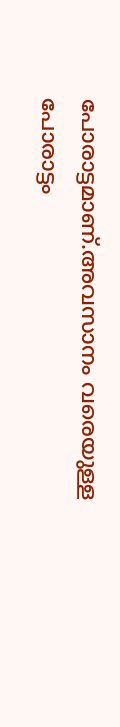പോരാട്ടമാണ്.അവസാനം വരെയുള്ള പോരാട്ടം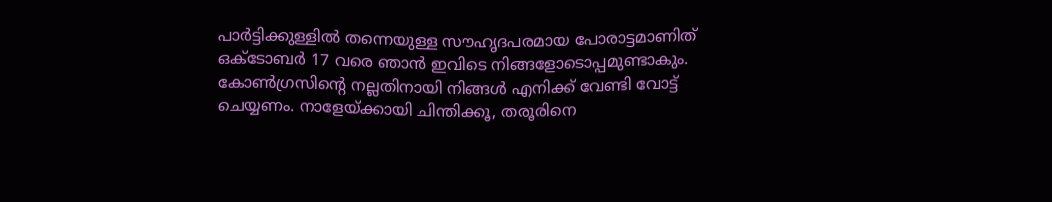പാര്‍ട്ടിക്കുള്ളില്‍ തന്നെയുള്ള സൗഹൃദപരമായ പോരാട്ടമാണിത് ഒക്ടോബർ 17 വരെ ഞാൻ ഇവിടെ നിങ്ങളോടൊപ്പമുണ്ടാകും. കോൺഗ്രസിന്റെ നല്ലതിനായി നിങ്ങൾ എനിക്ക് വേണ്ടി വോട്ട് ചെയ്യണം. നാളേയ്ക്കായി ചിന്തിക്കൂ, തരൂരിനെ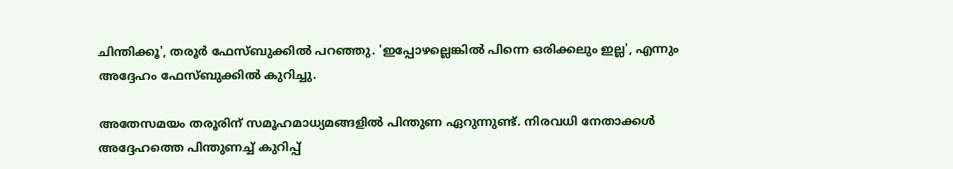ചിന്തിക്കൂ', തരൂർ ഫേസ്ബുക്കിൽ പറഞ്ഞു. 'ഇപ്പോഴല്ലെങ്കിൽ പിന്നെ ഒരിക്കലും ഇല്ല', എന്നും അദ്ദേഹം ഫേസ്ബുക്കിൽ കുറിച്ചു.

അതേസമയം തരൂരിന് സമൂഹമാധ്യമങ്ങളിൽ പിന്തുണ ഏറുന്നുണ്ട്. നിരവധി നേതാക്കൾ അദ്ദേഹത്തെ പിന്തുണച്ച് കുറിപ്പ്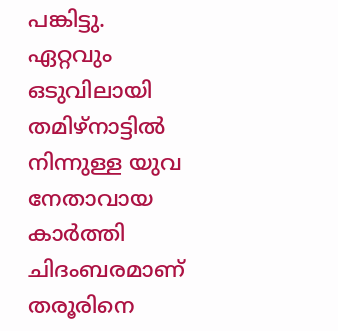പങ്കിട്ടു. ഏറ്റവും ഒടുവിലായി തമിഴ്നാട്ടിൽ നിന്നുള്ള യുവ നേതാവായ കാർത്തി ചിദംബരമാണ് തരൂരിനെ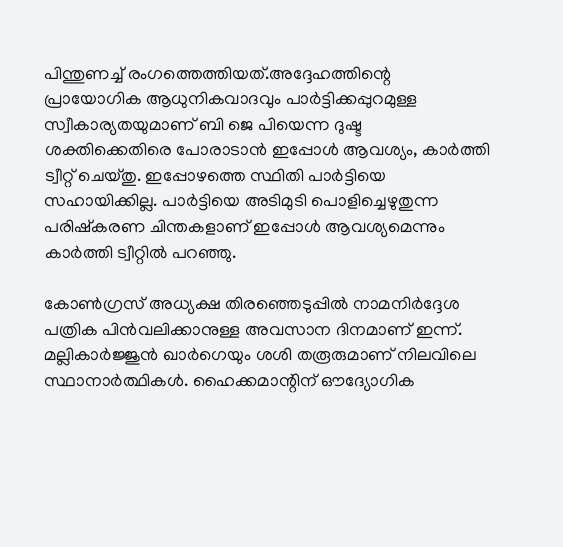പിന്തുണച്ച് രംഗത്തെത്തിയത്.അദ്ദേഹത്തിന്റെ പ്രായോഗിക ആധുനികവാദവും പാർട്ടിക്കപ്പുറമുള്ള സ്വീകാര്യതയുമാണ് ബി ജെ പിയെന്ന ദുഷ്ട ശക്തിക്കെതിരെ പോരാടാൻ ഇപ്പോൾ ആവശ്യം, കാർത്തി ട്വീറ്റ് ചെയ്തു. ഇപ്പോഴത്തെ സ്ഥിതി പാർട്ടിയെ സഹായിക്കില്ല. പാർട്ടിയെ അടിമുടി പൊളിച്ചെഴുതുന്ന പരിഷ്കരണ ചിന്തകളാണ് ഇപ്പോൾ ആവശ്യമെന്നും കാർത്തി ട്വീറ്റിൽ പറഞ്ഞു.

കോൺഗ്രസ് അധ്യക്ഷ തിരഞ്ഞെടുപ്പിൽ നാമനിർദ്ദേശ പത്രിക പിൻവലിക്കാനുള്ള അവസാന ദിനമാണ് ഇന്ന്. മല്ലികാർജ്ജുൻ ഖാർഗെയും ശശി തരൂരുമാണ് നിലവിലെ സ്ഥാനാർത്ഥികൾ. ഹൈക്കമാന്റിന് ഔദ്യോഗിക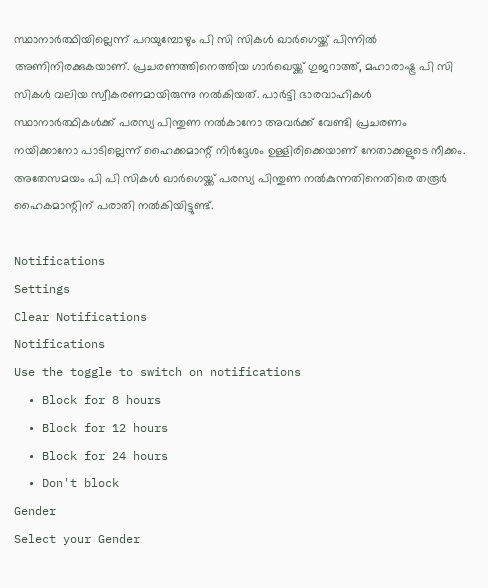സ്ഥാനാർത്ഥിയില്ലെന്ന് പറയുമ്പോഴും പി സി സികൾ ഖാർഗെയ്ക്ക് പിന്നിൽ അണിനിരക്കുകയാണ്. പ്രചരണത്തിനെത്തിയ ഗാർഖെയ്ക്ക് ഗുജറാത്ത്, മഹാരാഷ്ട്ര പി സി സികൾ വലിയ സ്വീകരണമായിരുന്നു നൽകിയത്. പാർട്ടി ഭാരവാഹികൾ സ്ഥാനാർത്ഥികൾക്ക് പരസ്യ പിന്തുണ നൽകാനോ അവർക്ക് വേണ്ടി പ്രചരണം നയിക്കാനോ പാടില്ലെന്ന് ഹൈക്കമാന്റ് നിർദ്ദേശം ഉള്ളിരിക്കെയാണ് നേതാക്കളുടെ നീക്കം. അതേസമയം പി പി സികൾ ഖാർഗെയ്ക്ക് പരസ്യ പിന്തുണ നൽകുന്നതിനെതിരെ തരൂർ ഹൈകമാന്റിന് പരാതി നൽകിയിട്ടുണ്ട്.

Notifications
Settings
Clear Notifications
Notifications
Use the toggle to switch on notifications
  • Block for 8 hours
  • Block for 12 hours
  • Block for 24 hours
  • Don't block
Gender
Select your Gender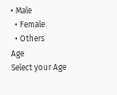• Male
  • Female
  • Others
Age
Select your Age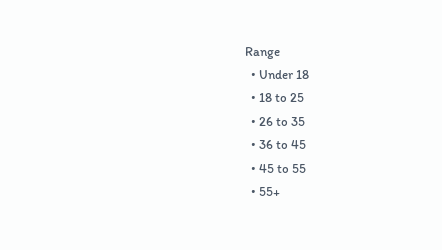Range
  • Under 18
  • 18 to 25
  • 26 to 35
  • 36 to 45
  • 45 to 55
  • 55+